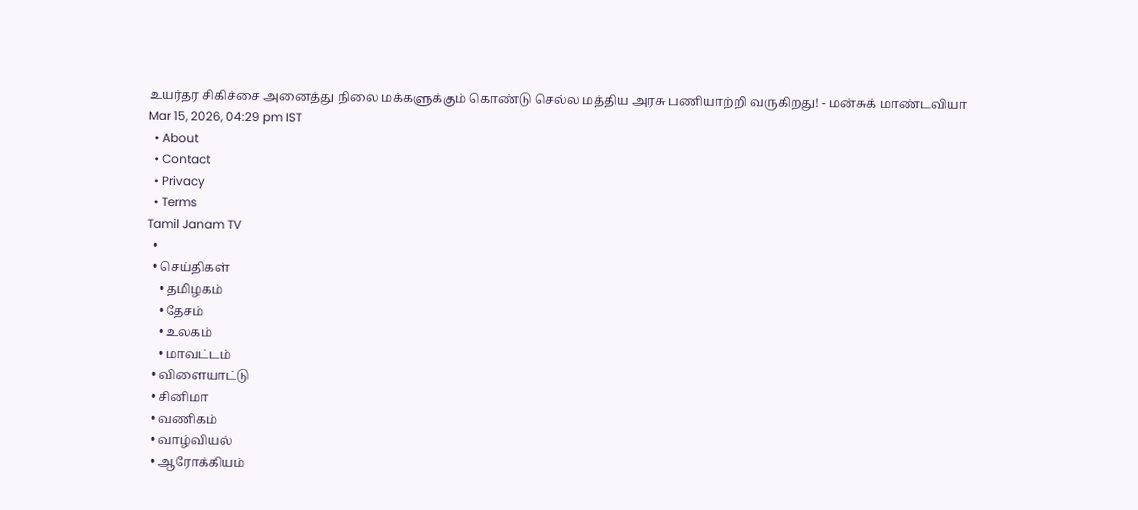உயர்தர சிகிச்சை அனைத்து நிலை மக்களுக்கும் கொண்டு செல்ல மத்திய அரசு பணியாற்றி வருகிறது! - மன்சுக் மாண்டவியா
Mar 15, 2026, 04:29 pm IST
  • About
  • Contact
  • Privacy
  • Terms
Tamil Janam TV
  •
  • செய்திகள்
    • தமிழகம்
    • தேசம்
    • உலகம்
    • மாவட்டம்
  • விளையாட்டு
  • சினிமா
  • வணிகம்
  • வாழ்வியல்
  • ஆரோக்கியம்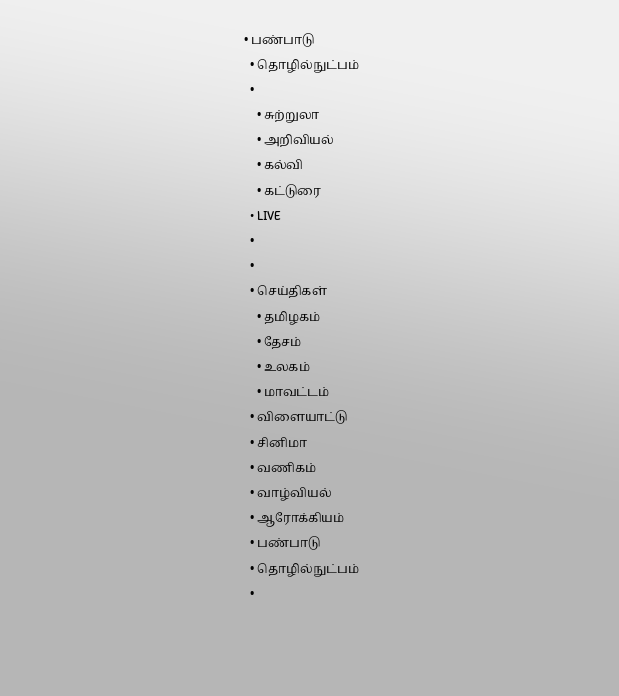• பண்பாடு
  • தொழில்நுட்பம்
  •
    • சுற்றுலா
    • அறிவியல்
    • கல்வி
    • கட்டுரை
  • LIVE
  •
  •
  • செய்திகள்
    • தமிழகம்
    • தேசம்
    • உலகம்
    • மாவட்டம்
  • விளையாட்டு
  • சினிமா
  • வணிகம்
  • வாழ்வியல்
  • ஆரோக்கியம்
  • பண்பாடு
  • தொழில்நுட்பம்
  •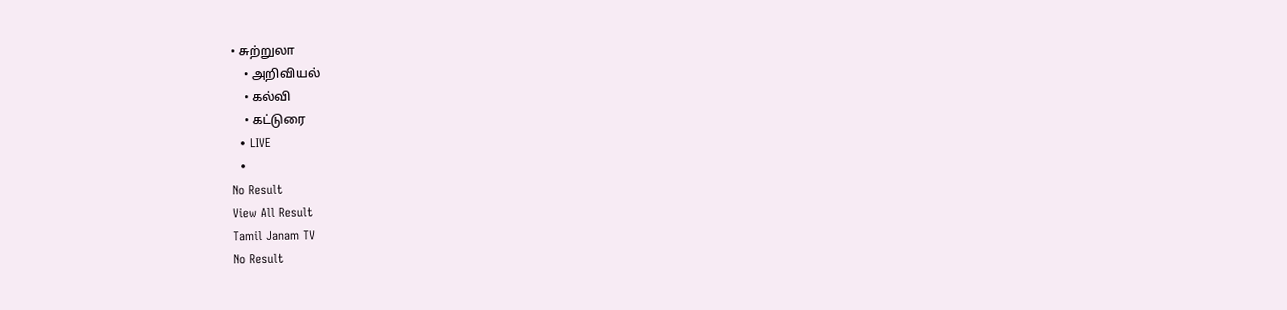• சுற்றுலா
    • அறிவியல்
    • கல்வி
    • கட்டுரை
  • LIVE
  •
No Result
View All Result
Tamil Janam TV
No Result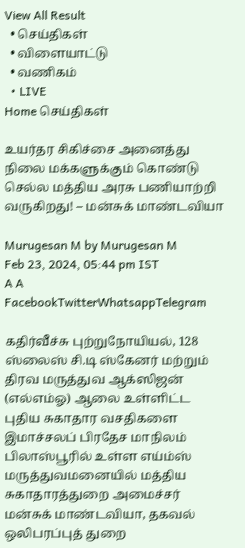View All Result
  • செய்திகள்
  • விளையாட்டு
  • வணிகம்
  • LIVE
Home செய்திகள்

உயர்தர சிகிச்சை அனைத்து நிலை மக்களுக்கும் கொண்டு செல்ல மத்திய அரசு பணியாற்றி வருகிறது! – மன்சுக் மாண்டவியா

Murugesan M by Murugesan M
Feb 23, 2024, 05:44 pm IST
A A
FacebookTwitterWhatsappTelegram

கதிர்வீச்சு புற்றுநோயியல், 128 ஸ்லைஸ் சி.டி ஸ்கேனர் மற்றும் திரவ மருத்துவ ஆக்ஸிஜன் (எல்எம்ஓ) ஆலை உள்ளிட்ட புதிய சுகாதார வசதிகளை இமாச்சலப் பிரதேச மாநிலம் பிலாஸ்பூரில் உள்ள எய்ம்ஸ் மருத்துவமனையில் மத்திய சுகாதாரத்துறை அமைச்சர் மன்சுக் மாண்டவியா, தகவல் ஒலிபரப்புத் துறை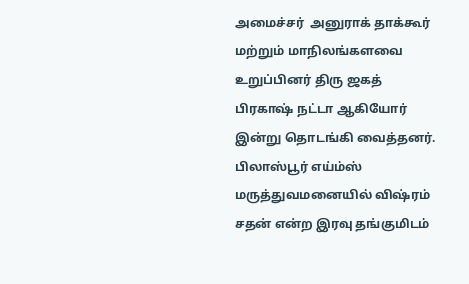அமைச்சர்  அனுராக் தாக்கூர் மற்றும் மாநிலங்களவை உறுப்பினர் திரு ஜகத் பிரகாஷ் நட்டா ஆகியோர் இன்று தொடங்கி வைத்தனர். பிலாஸ்பூர் எய்ம்ஸ் மருத்துவமனையில் விஷ்ரம் சதன் என்ற இரவு தங்குமிடம்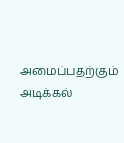அமைப்பதற்கும் அடிக்கல்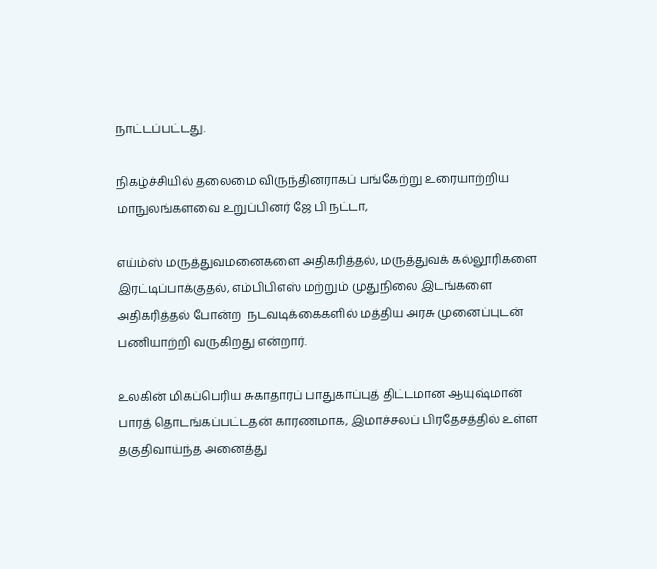நாட்டப்பட்டது.

நிகழ்ச்சியில் தலைமை விருந்தினராகப் பங்கேற்று உரையாற்றிய மாநுலங்களவை உறுப்பினர் ஜே பி நட்டா,

எய்ம்ஸ் மருத்துவமனைகளை அதிகரித்தல், மருத்துவக் கல்லூரிகளை இரட்டிப்பாக்குதல், எம்பிபிஎஸ் மற்றும் முதுநிலை இடங்களை அதிகரித்தல் போன்ற  நடவடிக்கைகளில் மத்திய அரசு முனைப்புடன் பணியாற்றி வருகிறது என்றார்.

உலகின் மிகப்பெரிய சுகாதாரப் பாதுகாப்புத் திட்டமான ஆயுஷ்மான் பாரத் தொடங்கப்பட்டதன் காரணமாக, இமாச்சலப் பிரதேசத்தில் உள்ள தகுதிவாய்ந்த அனைத்து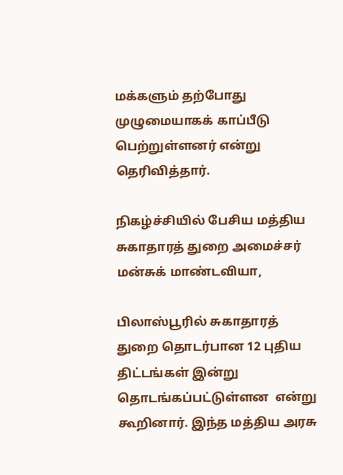மக்களும் தற்போது முழுமையாகக் காப்பீடு பெற்றுள்ளனர் என்று தெரிவித்தார்.

நிகழ்ச்சியில் பேசிய மத்திய சுகாதாரத் துறை அமைச்சர் மன்சுக் மாண்டவியா,

பிலாஸ்பூரில் சுகாதாரத் துறை தொடர்பான 12 புதிய திட்டங்கள் இன்று தொடங்கப்பட்டுள்ளன  என்று கூறினார். இந்த மத்திய அரசு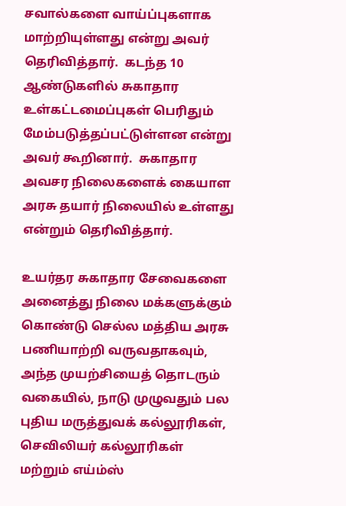சவால்களை வாய்ப்புகளாக மாற்றியுள்ளது என்று அவர் தெரிவித்தார்.  கடந்த 10 ஆண்டுகளில் சுகாதார உள்கட்டமைப்புகள் பெரிதும் மேம்படுத்தப்பட்டுள்ளன என்று அவர் கூறினார்.  சுகாதார அவசர நிலைகளைக் கையாள அரசு தயார் நிலையில் உள்ளது என்றும் தெரிவித்தார்.

உயர்தர சுகாதார சேவைகளை அனைத்து நிலை மக்களுக்கும் கொண்டு செல்ல மத்திய அரசு பணியாற்றி வருவதாகவும், அந்த முயற்சியைத் தொடரும் வகையில், நாடு முழுவதும் பல புதிய மருத்துவக் கல்லூரிகள், செவிலியர் கல்லூரிகள் மற்றும் எய்ம்ஸ்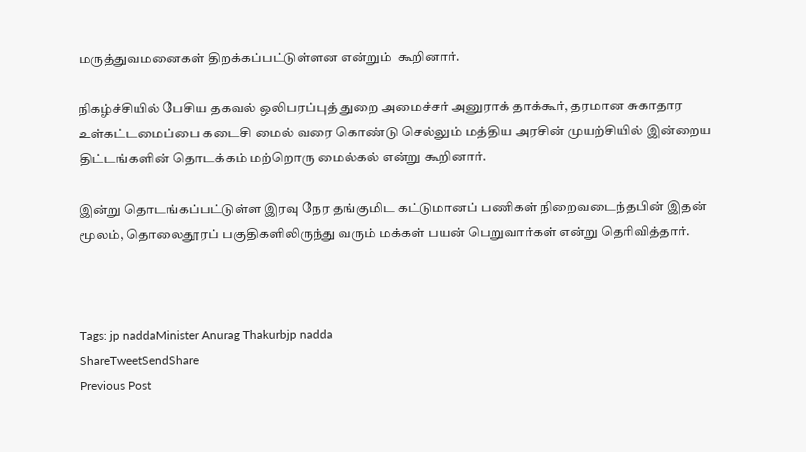மருத்துவமனைகள் திறக்கப்பட்டுள்ளன என்றும்  கூறினார்.

நிகழ்ச்சியில் பேசிய தகவல் ஒலிபரப்புத் துறை அமைச்சர் அனுராக் தாக்கூர், தரமான சுகாதார உள்கட்டமைப்பை கடைசி மைல் வரை கொண்டு செல்லும் மத்திய அரசின் முயற்சியில் இன்றைய திட்டங்களின் தொடக்கம் மற்றொரு மைல்கல் என்று கூறினார்.

இன்று தொடங்கப்பட்டுள்ள இரவு நேர தங்குமிட கட்டுமானப் பணிகள் நிறைவடைந்தபின் இதன் மூலம், தொலைதூரப் பகுதிகளிலிருந்து வரும் மக்கள் பயன் பெறுவார்கள் என்று தெரிவித்தார்.



Tags: jp naddaMinister Anurag Thakurbjp nadda
ShareTweetSendShare
Previous Post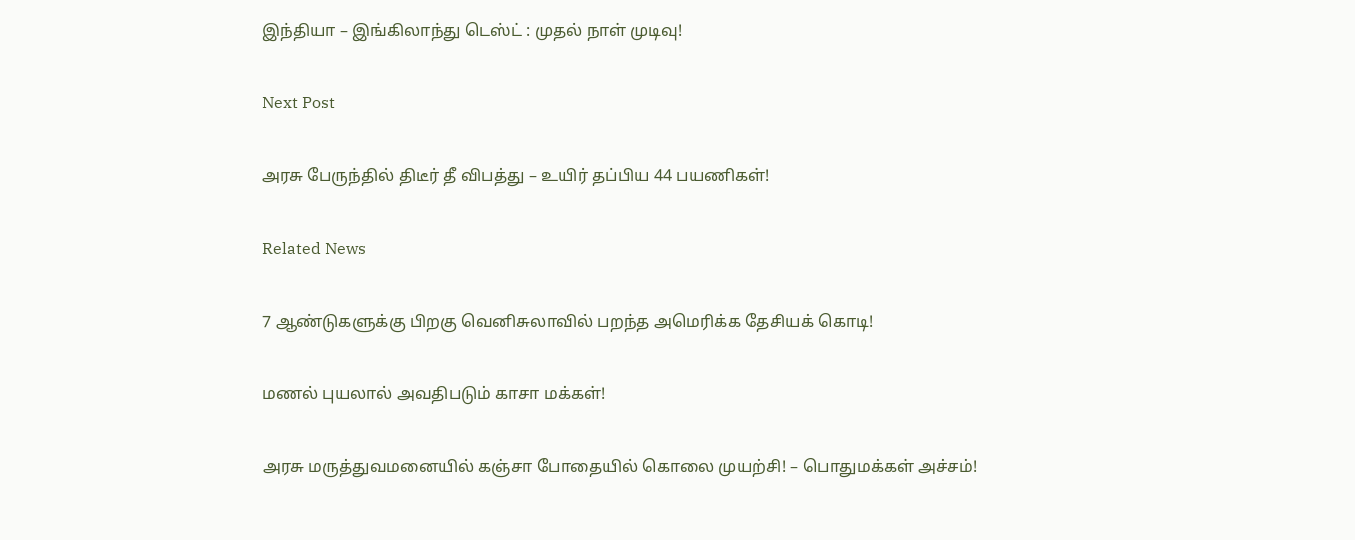இந்தியா – இங்கிலாந்து டெஸ்ட் : முதல் நாள் முடிவு!

Next Post

அரசு பேருந்தில் திடீர் தீ விபத்து – உயிர் தப்பிய 44 பயணிகள்!

Related News

7 ஆண்டுகளுக்கு பிறகு வெனிசுலாவில் பறந்த அமெரிக்க தேசியக் கொடி!

மணல் புயலால் அவதிபடும் காசா மக்கள்!

அரசு மருத்துவமனையில் கஞ்சா போதையில் கொலை முயற்சி! – பொதுமக்கள் அச்சம்!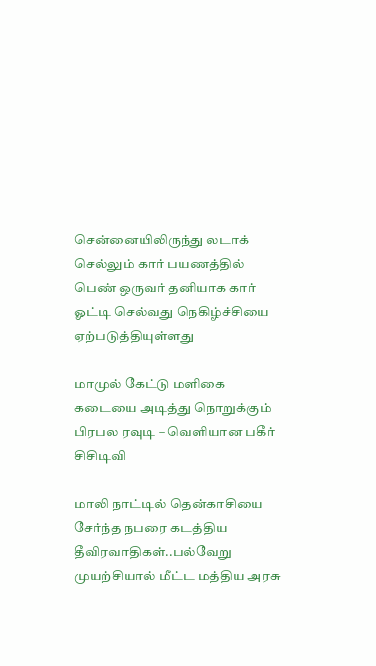சென்னையிலிருந்து லடாக் செல்லும் கார் பயணத்தில் பெண் ஒருவர் தனியாக கார் ஓட்டி செல்வது நெகிழ்ச்சியை ஏற்படுத்தியுள்ளது

மாமுல் கேட்டு மளிகை கடையை அடித்து நொறுக்கும் பிரபல ரவுடி – வெளியான பகீர் சிசிடிவி

மாலி நாட்டில் தென்காசியை சேர்ந்த நபரை கடத்திய தீவிரவாதிகள்..பல்வேறு முயற்சியால் மீட்ட மத்திய அரசு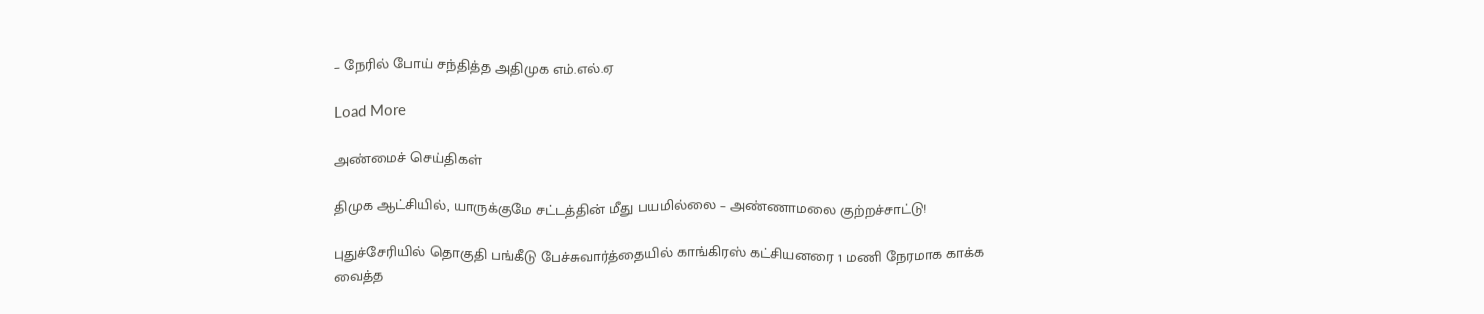– நேரில் போய் சந்தித்த அதிமுக எம்.எல்.ஏ

Load More

அண்மைச் செய்திகள்

திமுக ஆட்சியில், யாருக்குமே சட்டத்தின் மீது பயமில்லை – அண்ணாமலை குற்றச்சாட்டு!

புதுச்சேரியில் தொகுதி பங்கீடு பேச்சுவார்த்தையில் காங்கிரஸ் கட்சியனரை 1 மணி நேரமாக காக்க வைத்த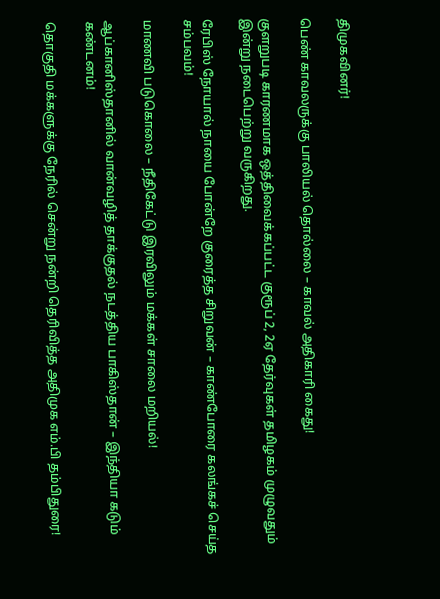திமுகவினர்!

பெண் காவலருக்கு பாலியல் தொல்லை – காவல் அதிகாரி கைது!

குளறுபடி காரணமாக ஒத்திவைக்கப்பட்ட குரூப் 2, 2ஏ தேர்வுகள் தமிழகம் முழுவதும் இன்று நடைபெற்று வருகிறது.

ரேபிஸ் நோயால் நாயை போன்றே குரைத்த சிறுவன் – காண்போரை கலங்கச் செய்த சம்பவம்!

மாணவி படுகொலை – நீதிகேட்டு இரவிலும் மக்கள் சாலை மறியல்!

ஆப்கானிஸ்தானில் வான்வழித் தாக்குதல் நடத்திய பாகிஸ்தான் – இந்தியா கடும் கண்டனம்!

தொகுதி மக்களுக்கு நேரில் சென்று நன்றி தெரிவித்த அதிமுக எம்.பி தம்பிதுரை!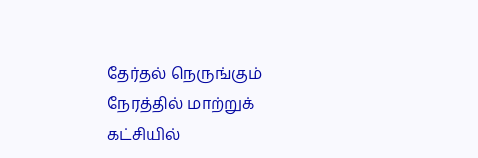தேர்தல் நெருங்கும் நேரத்தில் மாற்றுக் கட்சியில்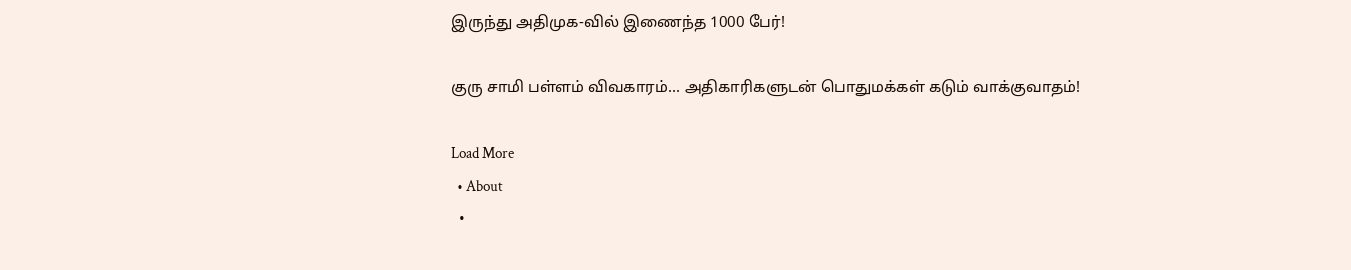இருந்து அதிமுக-வில் இணைந்த 1000 பேர்!

குரு சாமி பள்ளம் விவகாரம்… அதிகாரிகளுடன் பொதுமக்கள் கடும் வாக்குவாதம்!

Load More
  • About
  •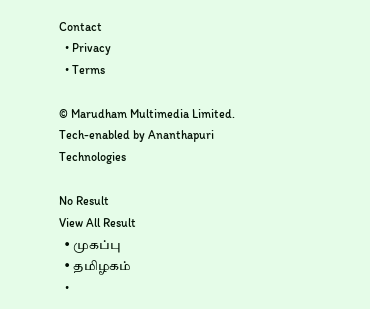Contact
  • Privacy
  • Terms

© Marudham Multimedia Limited.
Tech-enabled by Ananthapuri Technologies

No Result
View All Result
  • முகப்பு
  • தமிழகம்
  •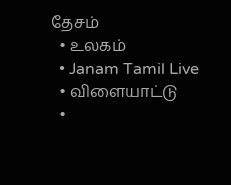தேசம்
  • உலகம்
  • Janam Tamil Live
  • விளையாட்டு
  •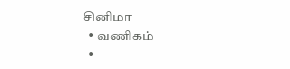சினிமா
  • வணிகம்
  •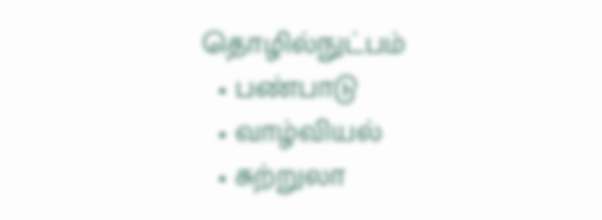தொழில்நுட்பம்
  • பண்பாடு
  • வாழ்வியல்
  • சுற்றுலா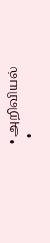• அறிவியல்
  •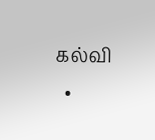கல்வி
  •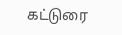கட்டுரை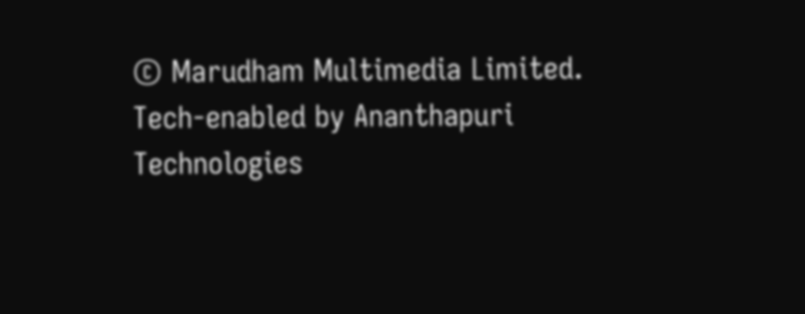© Marudham Multimedia Limited.
Tech-enabled by Ananthapuri Technologies